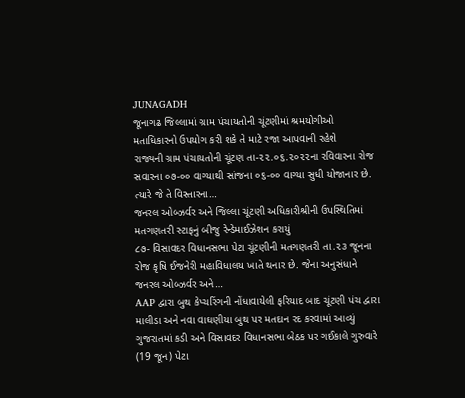JUNAGADH
જૂનાગઢ જિલ્લામાં ગ્રામ પંચાયતોની ચૂંટણીમાં શ્રમયોગીઓ મતાધિકારનો ઉપયોગ કરી શકે તે માટે રજા આપવાની રહેશે
રાજ્યની ગ્રામ પંચાયતોની ચૂંટણ તા-૨૨.૦૬.૨૦૨૨ના રવિવારના રોજ સવારના ૦૭-૦૦ વાગ્યાથી સાંજના ૦૬-૦૦ વાગ્યા સુધી યોજાનાર છે. ત્યારે જે તે વિસ્તારના…
જનરલ ઓબ્ઝર્વર અને જિલ્લા ચૂંટણી અધિકારીશ્રીની ઉપસ્થિતિમાં મતગણતરી સ્ટાફનું બીજુ રેન્ડેમાઈઝેશન કરાયું
૮૭- વિસાવદર વિધાનસભા પેટા ચૂંટણીની મતગણતરી તા.૨૩ જૂનના રોજ કૃષિ ઈજનેરી મહાવિધાલય ખાતે થનાર છે. જેના અનુસંધાને જનરલ ઓબ્ઝર્વર અને…
AAP દ્વારા બુથ કેપ્ચરિંગની નોંધાવાયેલી ફરિયાદ બાદ ચૂંટણી પંચ દ્વારા માલીડા અને નવા વાઘણીયા બુથ પર મતદાન રદ કરવામાં આવ્યું
ગુજરાતમાં કડી અને વિસાવદર વિધાનસભા બેઠક પર ગઈકાલે ગુરુવારે (19 જૂન) પેટા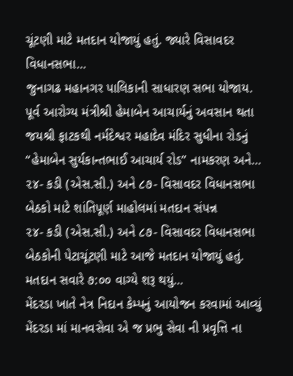ચૂંટણી માટે મતદાન યોજાયું હતું. જ્યારે વિસાવદર વિધાનસભા…
જુનાગઢ મહાનગર પાલિકાની સાધારણ સભા યોજાય.
પૂર્વ આરોગ્ય મંત્રીશ્રી હેમાબેન આચાર્યનું અવસાન થતા જયશ્રી ફાટકથી નર્મદેશ્વર મહાદેવ મંદિર સુધીના રોડનું “હેમાબેન સુર્યકાન્તભાઈ આચાર્ય રોડ” નામકરણ અને…
૨૪- કડી (એસ.સી.) અને ૮૭- વિસાવદર વિધાનસભા બેઠકો માટે શાંતિપૂર્ણ માહોલમાં મતદાન સંપન્ન
૨૪- કડી (એસ.સી.) અને ૮૭- વિસાવદર વિધાનસભા બેઠકોની પેટાચૂંટણી માટે આજે મતદાન યોજાયું હતું. મતદાન સવારે ૭:૦૦ વાગ્યે શરૂ થયું…
મેંદરડા ખાતે નેત્ર નિદાન કેમ્પનું આયોજન કરવામાં આવ્યું
મેંદરડા માં માનવસેવા એ જ પ્રભુ સેવા ની પ્રવૃત્તિ ના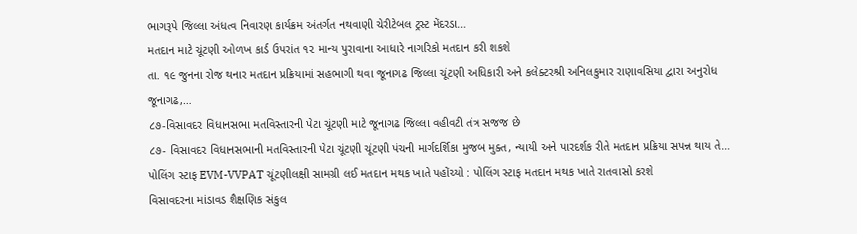ભાગરૂપે જિલ્લા અંધત્વ નિવારણ કાર્યક્રમ અંતર્ગત નથવાણી ચેરીટેબલ ટ્રસ્ટ મેંદરડા…
મતદાન માટે ચૂંટણી ઓળખ કાર્ડ ઉપરાંત ૧૨ માન્ય પુરાવાના આધારે નાગરિકો મતદાન કરી શકશે
તા. ૧૯ જુનના રોજ થનાર મતદાન પ્રક્રિયામાં સહભાગી થવા જૂનાગઢ જિલ્લા ચૂંટણી અધિકારી અને કલેક્ટરશ્રી અનિલકુમાર રાણાવસિયા દ્વારા અનુરોધ જૂનાગઢ,…
૮૭-વિસાવદર વિધાનસભા મતવિસ્તારની પેટા ચૂંટણી માટે જૂનાગઢ જિલ્લા વહીવટી તંત્ર સજજ છે
૮૭- વિસાવદર વિધાનસભાની મતવિસ્તારની પેટા ચૂંટણી ચૂંટણી પંચની માર્ગદર્શિકા મુજબ મુક્ત, ન્યાયી અને પારદર્શક રીતે મતદાન પ્રક્રિયા સપન્ન થાય તે…
પોલિંગ સ્ટાફ EVM-VVPAT ચૂંટણીલક્ષી સામગ્રી લઈ મતદાન મથક ખાતે પહોંચ્યો : પોલિંગ સ્ટાફ મતદાન મથક ખાતે રાતવાસો કરશે
વિસાવદરના માંડાવડ શૈક્ષણિક સંકુલ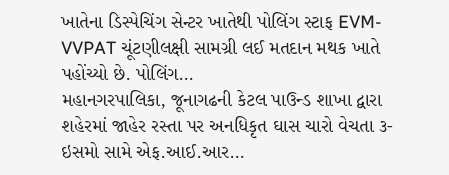ખાતેના ડિસ્પેચિંગ સેન્ટર ખાતેથી પોલિંગ સ્ટાફ EVM-VVPAT ચૂંટણીલક્ષી સામગ્રી લઈ મતદાન મથક ખાતે પહોંચ્યો છે. પોલિંગ…
મહાનગરપાલિકા, જૂનાગઢની કેટલ પાઉન્ડ શાખા દ્વારા શહેરમાં જાહેર રસ્તા પર અનધિકૃત ઘાસ ચારો વેચતા ૩-ઇસમો સામે એફ.આઈ.આર…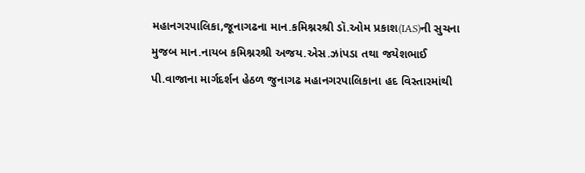મહાનગરપાલિકા,જૂનાગઢના માન.કમિશ્નરશ્રી ડૉ.ઓમ પ્રકાશ(IAS)ની સુચના મુજબ માન.નાયબ કમિશ્નરશ્રી અજય.એસ.ઝાંપડા તથા જયેશભાઈ પી.વાજાના માર્ગદર્શન હેઠળ જુનાગઢ મહાનગરપાલિકાના હદ વિસ્તારમાંથી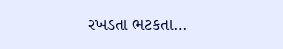રખડતા ભટકતા…